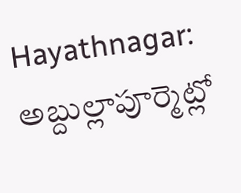Hayathnagar: అబ్దుల్లాపూర్మెట్లో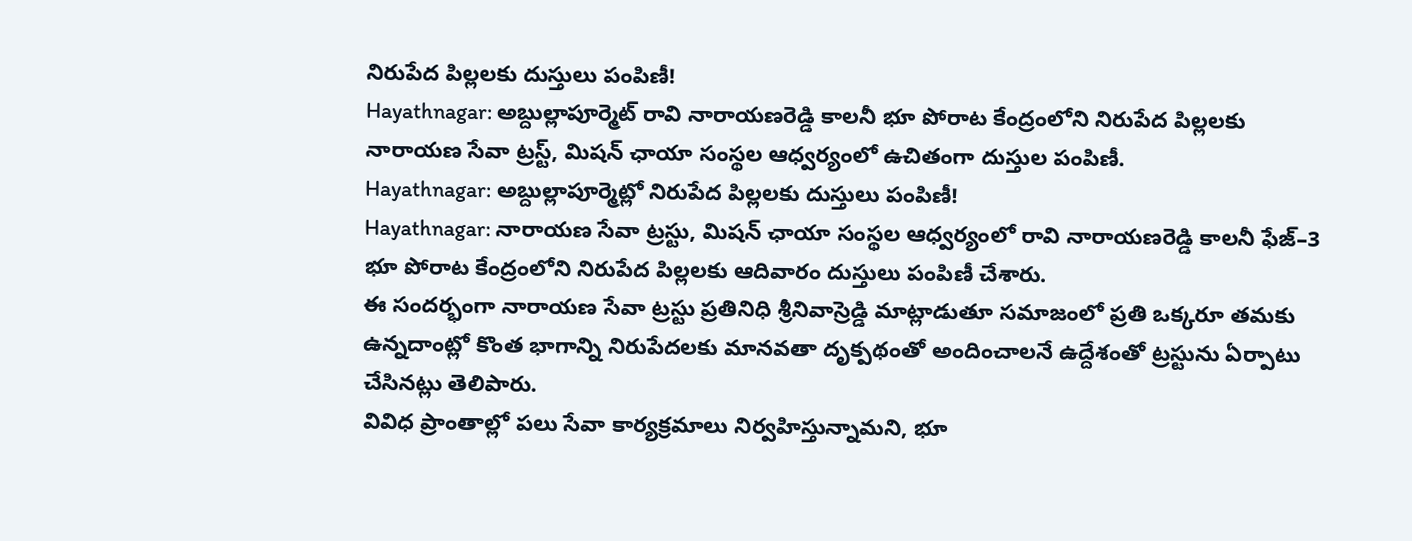నిరుపేద పిల్లలకు దుస్తులు పంపిణీ!
Hayathnagar: అబ్దుల్లాపూర్మెట్ రావి నారాయణరెడ్డి కాలనీ భూ పోరాట కేంద్రంలోని నిరుపేద పిల్లలకు నారాయణ సేవా ట్రస్ట్, మిషన్ ఛాయా సంస్థల ఆధ్వర్యంలో ఉచితంగా దుస్తుల పంపిణీ.
Hayathnagar: అబ్దుల్లాపూర్మెట్లో నిరుపేద పిల్లలకు దుస్తులు పంపిణీ!
Hayathnagar: నారాయణ సేవా ట్రస్టు, మిషన్ ఛాయా సంస్థల ఆధ్వర్యంలో రావి నారాయణరెడ్డి కాలనీ ఫేజ్–3 భూ పోరాట కేంద్రంలోని నిరుపేద పిల్లలకు ఆదివారం దుస్తులు పంపిణీ చేశారు.
ఈ సందర్భంగా నారాయణ సేవా ట్రస్టు ప్రతినిధి శ్రీనివాస్రెడ్డి మాట్లాడుతూ సమాజంలో ప్రతి ఒక్కరూ తమకు ఉన్నదాంట్లో కొంత భాగాన్ని నిరుపేదలకు మానవతా దృక్పథంతో అందించాలనే ఉద్దేశంతో ట్రస్టును ఏర్పాటు చేసినట్లు తెలిపారు.
వివిధ ప్రాంతాల్లో పలు సేవా కార్యక్రమాలు నిర్వహిస్తున్నామని, భూ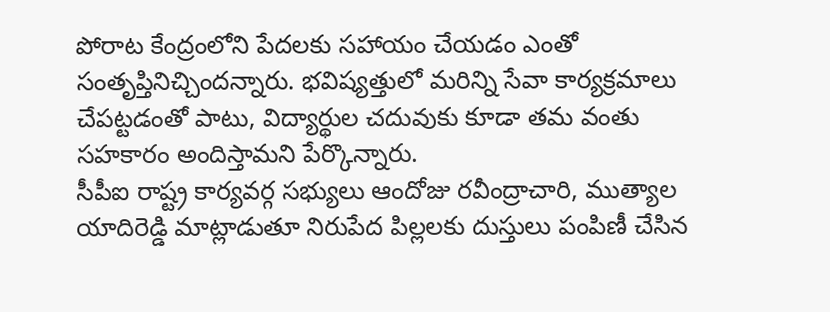పోరాట కేంద్రంలోని పేదలకు సహాయం చేయడం ఎంతో సంతృప్తినిచ్చిందన్నారు. భవిష్యత్తులో మరిన్ని సేవా కార్యక్రమాలు చేపట్టడంతో పాటు, విద్యార్థుల చదువుకు కూడా తమ వంతు సహకారం అందిస్తామని పేర్కొన్నారు.
సీపీఐ రాష్ట్ర కార్యవర్గ సభ్యులు ఆందోజు రవీంద్రాచారి, ముత్యాల యాదిరెడ్డి మాట్లాడుతూ నిరుపేద పిల్లలకు దుస్తులు పంపిణీ చేసిన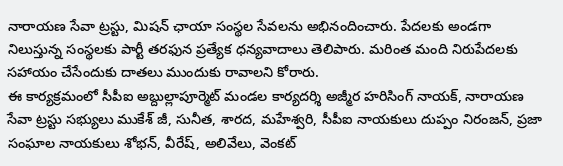నారాయణ సేవా ట్రస్టు, మిషన్ ఛాయా సంస్థల సేవలను అభినందించారు. పేదలకు అండగా నిలుస్తున్న సంస్థలకు పార్టీ తరఫున ప్రత్యేక ధన్యవాదాలు తెలిపారు. మరింత మంది నిరుపేదలకు సహాయం చేసేందుకు దాతలు ముందుకు రావాలని కోరారు.
ఈ కార్యక్రమంలో సీపీఐ అబ్దుల్లాపూర్మెట్ మండల కార్యదర్శి అజ్మీర హరిసింగ్ నాయక్, నారాయణ సేవా ట్రస్టు సభ్యులు ముకేశ్ జీ, సునీత, శారద, మహేశ్వరి, సీపీఐ నాయకులు దుప్పం నిరంజన్, ప్రజా సంఘాల నాయకులు శోభన్, వీరేష్, అలివేలు, వెంకట్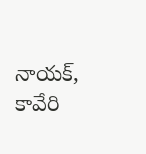నాయక్, కావేరి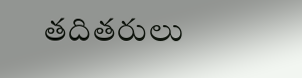తదితరులు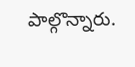పాల్గొన్నారు.